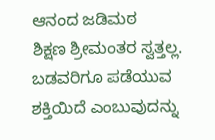ಆನಂದ ಜಡಿಮಠ
ಶಿಕ್ಷಣ ಶ್ರೀಮಂತರ ಸ್ವತ್ತಲ್ಲ. ಬಡವರಿಗೂ ಪಡೆಯುವ ಶಕ್ತಿಯಿದೆ ಎಂಬುವುದನ್ನು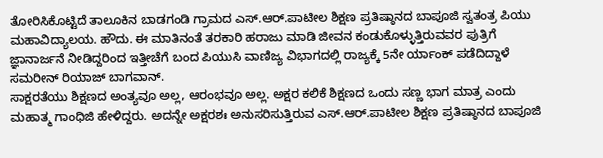ತೋರಿಸಿಕೊಟ್ಟಿದೆ ತಾಲೂಕಿನ ಬಾಡಗಂಡಿ ಗ್ರಾಮದ ಎಸ್.ಆರ್.ಪಾಟೀಲ ಶಿಕ್ಷಣ ಪ್ರತಿಷ್ಠಾನದ ಬಾಪೂಜಿ ಸ್ವತಂತ್ರ ಪಿಯು ಮಹಾವಿದ್ಯಾಲಯ. ಹೌದು. ಈ ಮಾತಿನಂತೆ ತರಕಾರಿ ಹರಾಜು ಮಾಡಿ ಜೀವನ ಕಂಡುಕೊಳ್ಳುತ್ತಿರುವವರ ಪುತ್ರಿಗೆ ಜ್ಞಾನಾರ್ಜನೆ ನೀಡಿದ್ದರಿಂದ ಇತ್ತೀಚೆಗೆ ಬಂದ ಪಿಯುಸಿ ವಾಣಿಜ್ಯ ವಿಭಾಗದಲ್ಲಿ ರಾಜ್ಯಕ್ಕೆ 5ನೇ ರ್ಯಾಂಕ್ ಪಡೆದಿದ್ದಾಳೆ ಸಮರೀನ್ ರಿಯಾಜ್ ಬಾಗವಾನ್.
ಸಾಕ್ಷರತೆಯು ಶಿಕ್ಷಣದ ಅಂತ್ಯವೂ ಅಲ್ಲ, ಆರಂಭವೂ ಅಲ್ಲ. ಅಕ್ಷರ ಕಲಿಕೆ ಶಿಕ್ಷಣದ ಒಂದು ಸಣ್ಣ ಭಾಗ ಮಾತ್ರ ಎಂದು ಮಹಾತ್ಮ ಗಾಂಧಿಜಿ ಹೇಳಿದ್ದರು. ಅದನ್ನೇ ಅಕ್ಷರಶಃ ಅನುಸರಿಸುತ್ತಿರುವ ಎಸ್.ಆರ್.ಪಾಟೀಲ ಶಿಕ್ಷಣ ಪ್ರತಿಷ್ಠಾನದ ಬಾಪೂಜಿ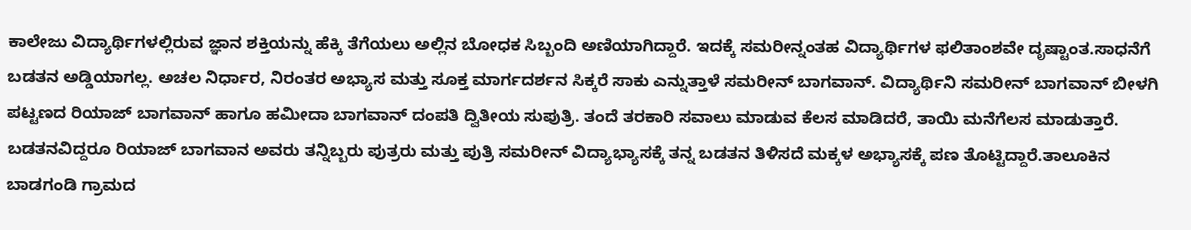ಕಾಲೇಜು ವಿದ್ಯಾರ್ಥಿಗಳಲ್ಲಿರುವ ಜ್ಞಾನ ಶಕ್ತಿಯನ್ನು ಹೆಕ್ಕಿ ತೆಗೆಯಲು ಅಲ್ಲಿನ ಬೋಧಕ ಸಿಬ್ಬಂದಿ ಅಣಿಯಾಗಿದ್ದಾರೆ. ಇದಕ್ಕೆ ಸಮರೀನ್ನಂತಹ ವಿದ್ಯಾರ್ಥಿಗಳ ಫಲಿತಾಂಶವೇ ದೃಷ್ಟಾಂತ.ಸಾಧನೆಗೆ ಬಡತನ ಅಡ್ಡಿಯಾಗಲ್ಲ. ಅಚಲ ನಿರ್ಧಾರ, ನಿರಂತರ ಅಭ್ಯಾಸ ಮತ್ತು ಸೂಕ್ತ ಮಾರ್ಗದರ್ಶನ ಸಿಕ್ಕರೆ ಸಾಕು ಎನ್ನುತ್ತಾಳೆ ಸಮರೀನ್ ಬಾಗವಾನ್. ವಿದ್ಯಾರ್ಥಿನಿ ಸಮರೀನ್ ಬಾಗವಾನ್ ಬೀಳಗಿ ಪಟ್ಟಣದ ರಿಯಾಜ್ ಬಾಗವಾನ್ ಹಾಗೂ ಹಮೀದಾ ಬಾಗವಾನ್ ದಂಪತಿ ದ್ವಿತೀಯ ಸುಪುತ್ರಿ. ತಂದೆ ತರಕಾರಿ ಸವಾಲು ಮಾಡುವ ಕೆಲಸ ಮಾಡಿದರೆ, ತಾಯಿ ಮನೆಗೆಲಸ ಮಾಡುತ್ತಾರೆ. ಬಡತನವಿದ್ದರೂ ರಿಯಾಜ್ ಬಾಗವಾನ ಅವರು ತನ್ನಿಬ್ಬರು ಪುತ್ರರು ಮತ್ತು ಪುತ್ರಿ ಸಮರೀನ್ ವಿದ್ಯಾಭ್ಯಾಸಕ್ಕೆ ತನ್ನ ಬಡತನ ತಿಳಿಸದೆ ಮಕ್ಕಳ ಅಭ್ಯಾಸಕ್ಕೆ ಪಣ ತೊಟ್ಟಿದ್ದಾರೆ.ತಾಲೂಕಿನ ಬಾಡಗಂಡಿ ಗ್ರಾಮದ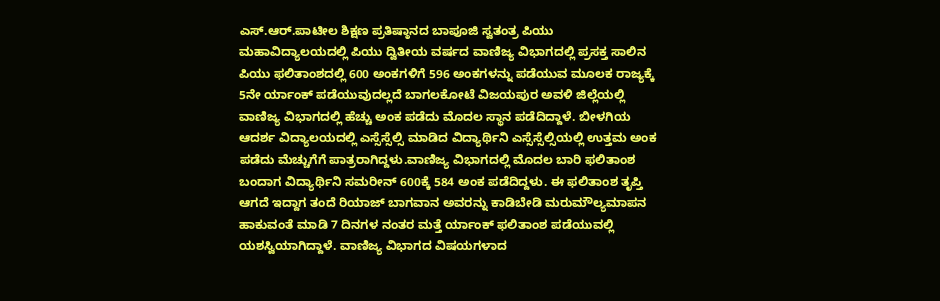ಎಸ್.ಆರ್.ಪಾಟೀಲ ಶಿಕ್ಷಣ ಪ್ರತಿಷ್ಠಾನದ ಬಾಪೂಜಿ ಸ್ವತಂತ್ರ ಪಿಯು ಮಹಾವಿದ್ಯಾಲಯದಲ್ಲಿ ಪಿಯು ದ್ವಿತೀಯ ವರ್ಷದ ವಾಣಿಜ್ಯ ವಿಭಾಗದಲ್ಲಿ ಪ್ರಸಕ್ತ ಸಾಲಿನ ಪಿಯು ಫಲಿತಾಂಶದಲ್ಲಿ 600 ಅಂಕಗಳಿಗೆ 596 ಅಂಕಗಳನ್ನು ಪಡೆಯುವ ಮೂಲಕ ರಾಜ್ಯಕ್ಕೆ 5ನೇ ರ್ಯಾಂಕ್ ಪಡೆಯುವುದಲ್ಲದೆ ಬಾಗಲಕೋಟೆ ವಿಜಯಪುರ ಅವಳಿ ಜಿಲ್ಲೆಯಲ್ಲಿ ವಾಣಿಜ್ಯ ವಿಭಾಗದಲ್ಲಿ ಹೆಚ್ಚು ಅಂಕ ಪಡೆದು ಮೊದಲ ಸ್ಥಾನ ಪಡೆದಿದ್ದಾಳೆ. ಬೀಳಗಿಯ ಆದರ್ಶ ವಿದ್ಯಾಲಯದಲ್ಲಿ ಎಸ್ಸೆಸ್ಸೆಲ್ಸಿ ಮಾಡಿದ ವಿದ್ಯಾರ್ಥಿನಿ ಎಸ್ಸೆಸ್ಸೆಲ್ಸಿಯಲ್ಲಿ ಉತ್ತಮ ಅಂಕ ಪಡೆದು ಮೆಚ್ಚುಗೆಗೆ ಪಾತ್ರರಾಗಿದ್ದಳು.ವಾಣಿಜ್ಯ ವಿಭಾಗದಲ್ಲಿ ಮೊದಲ ಬಾರಿ ಫಲಿತಾಂಶ ಬಂದಾಗ ವಿದ್ಯಾರ್ಥಿನಿ ಸಮರೀನ್ 600ಕ್ಕೆ 584 ಅಂಕ ಪಡೆದಿದ್ದಳು. ಈ ಫಲಿತಾಂಶ ತೃಪ್ತಿ ಆಗದೆ ಇದ್ದಾಗ ತಂದೆ ರಿಯಾಜ್ ಬಾಗವಾನ ಅವರನ್ನು ಕಾಡಿಬೇಡಿ ಮರುಮೌಲ್ಯಮಾಪನ ಹಾಕುವಂತೆ ಮಾಡಿ 7 ದಿನಗಳ ನಂತರ ಮತ್ತೆ ರ್ಯಾಂಕ್ ಫಲಿತಾಂಶ ಪಡೆಯುವಲ್ಲಿ ಯಶಸ್ವಿಯಾಗಿದ್ದಾಳೆ. ವಾಣಿಜ್ಯ ವಿಭಾಗದ ವಿಷಯಗಳಾದ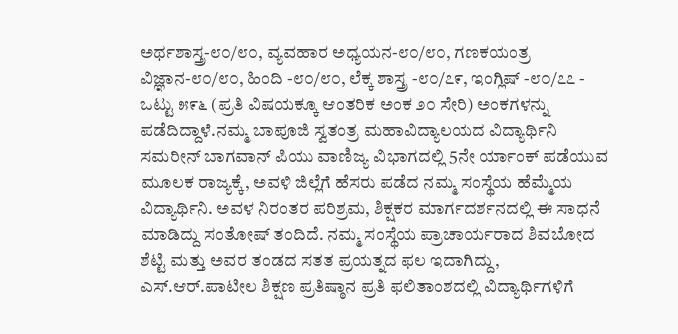ಅರ್ಥಶಾಸ್ತ್ರ-೮೦/೮೦, ವ್ಯವಹಾರ ಅಧ್ಯಯನ-೮೦/೮೦, ಗಣಕಯಂತ್ರ ವಿಜ್ಞಾನ-೮೦/೮೦, ಹಿಂದಿ -೮೦/೮೦, ಲೆಕ್ಕ ಶಾಸ್ತ್ರ -೮೦/೭೯, ಇಂಗ್ಲಿಷ್ -೮೦/೭೭ - ಒಟ್ಟು ೫೯೬ (ಪ್ರತಿ ವಿಷಯಕ್ಕೂ ಆಂತರಿಕ ಅಂಕ ೨೦ ಸೇರಿ) ಅಂಕಗಳನ್ನು ಪಡೆದಿದ್ದಾಳೆ.ನಮ್ಮ ಬಾಪೂಜಿ ಸ್ವತಂತ್ರ ಮಹಾವಿದ್ಯಾಲಯದ ವಿದ್ಯಾರ್ಥಿನಿ ಸಮರೀನ್ ಬಾಗವಾನ್ ಪಿಯು ವಾಣಿಜ್ಯ ವಿಭಾಗದಲ್ಲಿ 5ನೇ ರ್ಯಾಂಕ್ ಪಡೆಯುವ ಮೂಲಕ ರಾಜ್ಯಕ್ಕೆ, ಅವಳಿ ಜಿಲ್ಲೆಗೆ ಹೆಸರು ಪಡೆದ ನಮ್ಮ ಸಂಸ್ಥೆಯ ಹೆಮ್ಮೆಯ ವಿದ್ಯಾರ್ಥಿನಿ. ಅವಳ ನಿರಂತರ ಪರಿಶ್ರಮ, ಶಿಕ್ಷಕರ ಮಾರ್ಗದರ್ಶನದಲ್ಲಿ ಈ ಸಾಧನೆ ಮಾಡಿದ್ದು ಸಂತೋಷ್ ತಂದಿದೆ. ನಮ್ಮ ಸಂಸ್ಥೆಯ ಪ್ರಾಚಾರ್ಯರಾದ ಶಿವಬೋದ ಶೆಟ್ಟಿ ಮತ್ತು ಅವರ ತಂಡದ ಸತತ ಪ್ರಯತ್ನದ ಫಲ ಇದಾಗಿದ್ದು, ಎಸ್.ಆರ್.ಪಾಟೀಲ ಶಿಕ್ಷಣ ಪ್ರತಿಷ್ಠಾನ ಪ್ರತಿ ಫಲಿತಾಂಶದಲ್ಲಿ ವಿದ್ಯಾರ್ಥಿಗಳಿಗೆ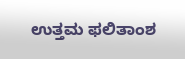ಉತ್ತಮ ಫಲಿತಾಂಶ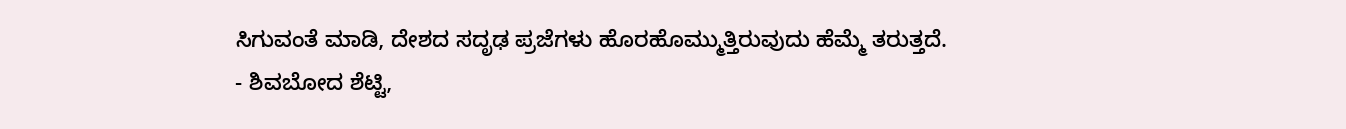ಸಿಗುವಂತೆ ಮಾಡಿ, ದೇಶದ ಸದೃಢ ಪ್ರಜೆಗಳು ಹೊರಹೊಮ್ಮುತ್ತಿರುವುದು ಹೆಮ್ಮೆ ತರುತ್ತದೆ.
- ಶಿವಬೋದ ಶೆಟ್ಟಿ,